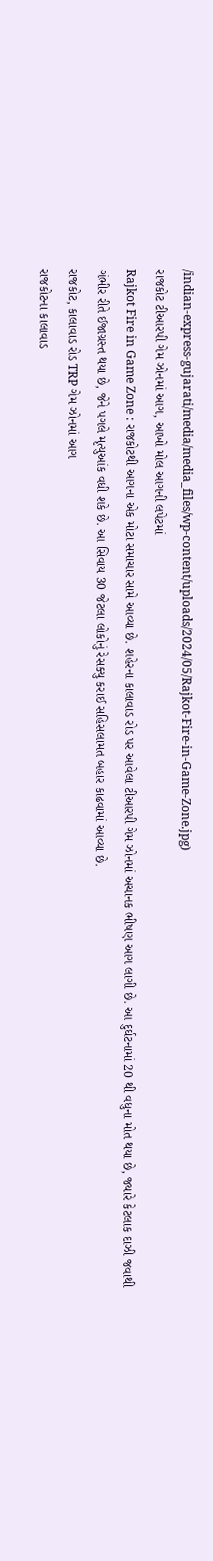/indian-express-gujarati/media/media_files/wp-content/uploads/2024/05/Rajkot-Fire-in-Game-Zone.jpg)
રાજકોટ ટીઆરપી ગેમ ઝોનમાં આગ, આખો મોલ આગની લપેટમાં
Rajkot Fire in Game Zone : રાજકોટથી આગના એક મોટા સમાચાર સામે આવ્યા છે. શહેરના કાલાવાડ રોડ પર આવેલા ટીઆરપી ગેમ ઝોનમાં અચાનક ભીષણ આગ લાગી છે. આ દુર્ઘટનામાં 20 થી વધુના મોત થયા છે, જ્યારે કેટલાક દાઝી જવાથી ગંભીર રીતે ઈજાગ્રસ્ત થયા છે, જેને પગલે મૃત્યુઆંક વધી શકે છે. આ સિવાય 30 જેટલા લોકોનું રેસક્યુ કરાઈ સહિસલામત બહાર કાઢવામાં આવ્યા છે.
રાજકોટ, કાલાવાડ રોડ TRP ગેમ ઝોનમાં આગ
રાજકોટના કાલાવાડ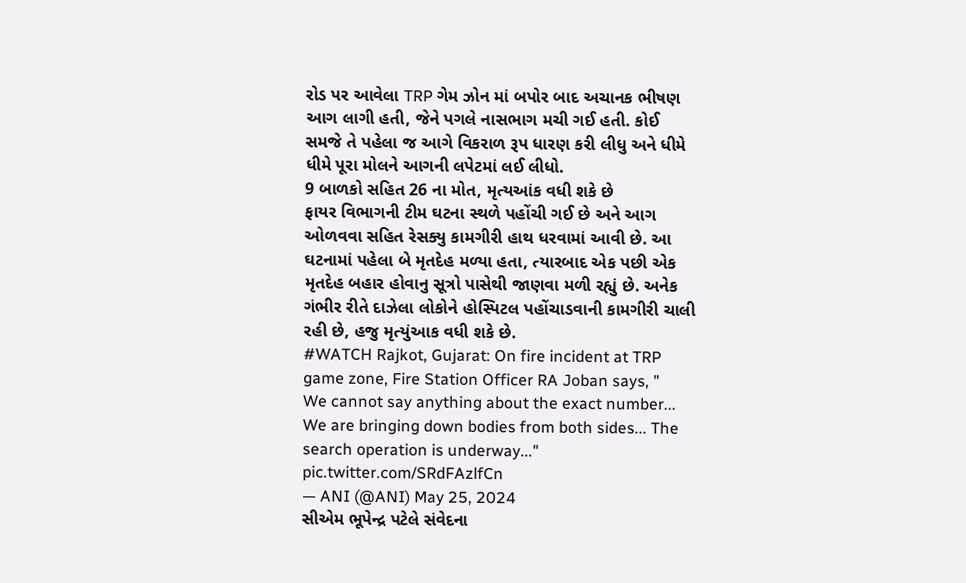રોડ પર આવેલા TRP ગેમ ઝોન માં બપોર બાદ અચાનક ભીષણ આગ લાગી હતી, જેને પગલે નાસભાગ મચી ગઈ હતી. કોઈ સમજે તે પહેલા જ આગે વિકરાળ રૂપ ધારણ કરી લીધુ અને ધીમે ધીમે પૂરા મોલને આગની લપેટમાં લઈ લીધો.
9 બાળકો સહિત 26 ના મોત, મૃત્યઆંક વધી શકે છે
ફાયર વિભાગની ટીમ ઘટના સ્થળે પહોંચી ગઈ છે અને આગ ઓળવવા સહિત રેસક્યુ કામગીરી હાથ ધરવામાં આવી છે. આ ઘટનામાં પહેલા બે મૃતદેહ મળ્યા હતા, ત્યારબાદ એક પછી એક મૃતદેહ બહાર હોવાનુ સૂત્રો પાસેથી જાણવા મળી રહ્યું છે. અનેક ગંભીર રીતે દાઝેલા લોકોને હોસ્પિટલ પહોંચાડવાની કામગીરી ચાલી રહી છે, હજુ મૃત્યુંઆક વધી શકે છે.
#WATCH Rajkot, Gujarat: On fire incident at TRP game zone, Fire Station Officer RA Joban says, " We cannot say anything about the exact number... We are bringing down bodies from both sides... The search operation is underway..." pic.twitter.com/SRdFAzlfCn
— ANI (@ANI) May 25, 2024
સીએમ ભૂપેન્દ્ર પટેલે સંવેદના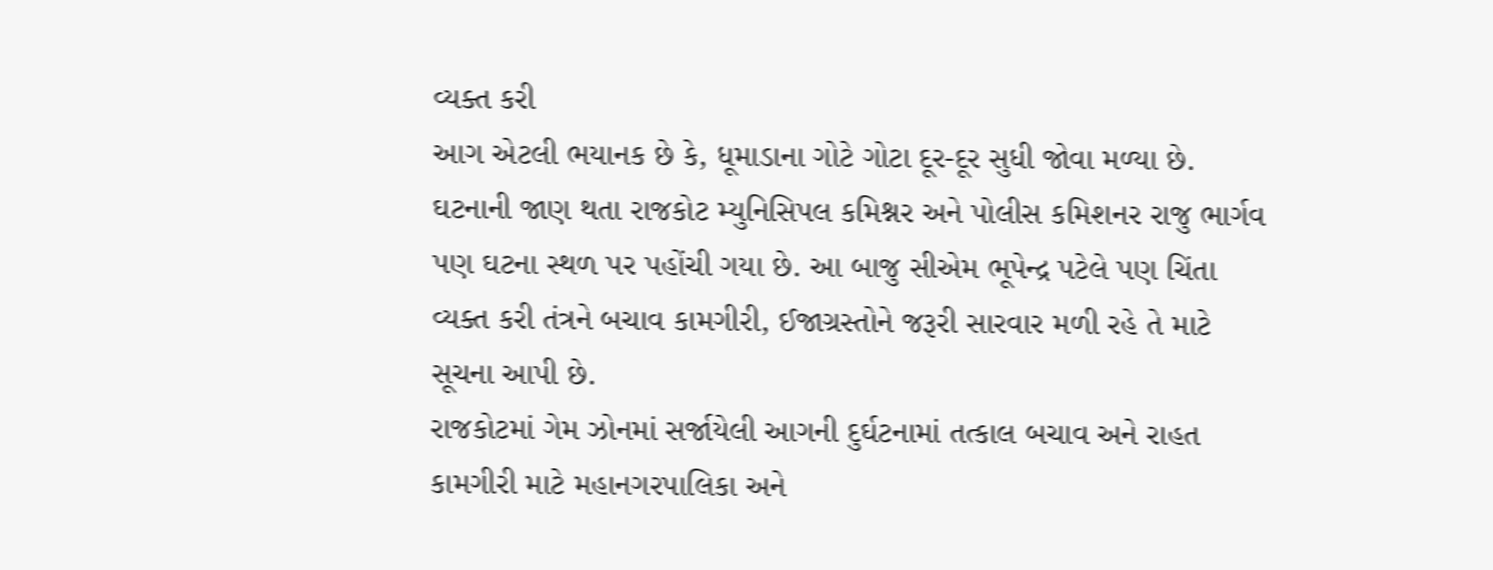વ્યક્ત કરી
આગ એટલી ભયાનક છે કે, ધૂમાડાના ગોટે ગોટા દૂર-દૂર સુધી જોવા મળ્યા છે. ઘટનાની જાણ થતા રાજકોટ મ્યુનિસિપલ કમિશ્નર અને પોલીસ કમિશનર રાજુ ભાર્ગવ પણ ઘટના સ્થળ પર પહોંચી ગયા છે. આ બાજુ સીએમ ભૂપેન્દ્ર પટેલે પણ ચિંતા વ્યક્ત કરી તંત્રને બચાવ કામગીરી, ઈજાગ્રસ્તોને જરૂરી સારવાર મળી રહે તે માટે સૂચના આપી છે.
રાજકોટમાં ગેમ ઝોનમાં સર્જાયેલી આગની દુર્ઘટનામાં તત્કાલ બચાવ અને રાહત કામગીરી માટે મહાનગરપાલિકા અને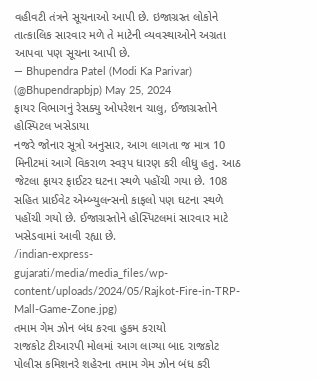વહીવટી તંત્રને સૂચનાઓ આપી છે. ઇજાગ્રસ્ત લોકોને તાત્કાલિક સારવાર મળે તે માટેની વ્યવસ્થાઓને અગ્રતા આપવા પણ સૂચના આપી છે.
— Bhupendra Patel (Modi Ka Parivar) (@Bhupendrapbjp) May 25, 2024
ફાયર વિભાગનું રેસક્યુ ઓપરેશન ચાલુ, ઈજાગ્રસ્તોને હોસ્પિટલ ખસેડાયા
નજરે જોનાર સૂત્રો અનુસાર, આગ લાગતા જ માત્ર 10 મિનીટમાં આગે વિકરાળ સ્વરૂપ ધારણ કરી લીધુ હતુ. આઠ જેટલા ફાયર ફાઈટર ઘટના સ્થળે પહોંચી ગયા છે. 108 સહિત પ્રાઈવેટ એમ્બ્યુલન્સનો કાફલો પણ ઘટના સ્થળે પહોંચી ગયો છે. ઈજાગ્રસ્તોને હોસ્પિટલમાં સારવાર માટે ખસેડવામાં આવી રહ્યા છે.
/indian-express-gujarati/media/media_files/wp-content/uploads/2024/05/Rajkot-Fire-in-TRP-Mall-Game-Zone.jpg)
તમામ ગેમ ઝોન બંધ કરવા હુકમ કરાયો
રાજકોટ ટીઆરપી મોલમાં આગ લાગ્યા બાદ રાજકોટ પોલીસ કમિશનરે શહેરના તમામ ગેમ ઝોન બંધ કરી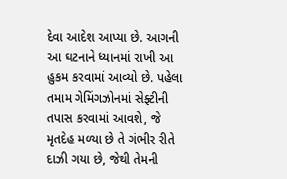દેવા આદેશ આપ્યા છે. આગની આ ઘટનાને ધ્યાનમાં રાખી આ હુકમ કરવામાં આવ્યો છે. પહેલા તમામ ગેમિંગઝોનમાં સેફ્ટીની તપાસ કરવામાં આવશે, જે મૃતદેહ મળ્યા છે તે ગંભીર રીતે દાઝી ગયા છે, જેથી તેમની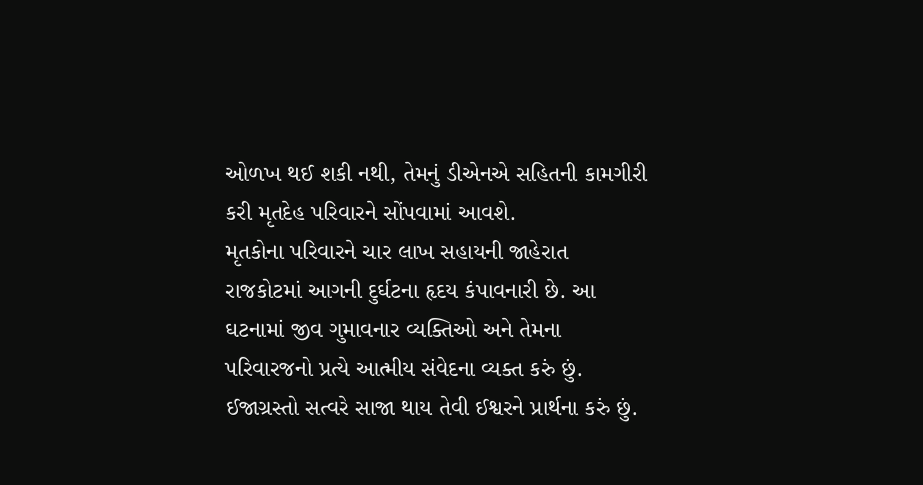ઓળખ થઈ શકી નથી, તેમનું ડીએનએ સહિતની કામગીરી કરી મૃતદેહ પરિવારને સોંપવામાં આવશે.
મૃતકોના પરિવારને ચાર લાખ સહાયની જાહેરાત
રાજકોટમાં આગની દુર્ઘટના હૃદય કંપાવનારી છે. આ ઘટનામાં જીવ ગુમાવનાર વ્યક્તિઓ અને તેમના પરિવારજનો પ્રત્યે આત્મીય સંવેદના વ્યક્ત કરું છું. ઈજાગ્રસ્તો સત્વરે સાજા થાય તેવી ઈશ્વરને પ્રાર્થના કરું છું.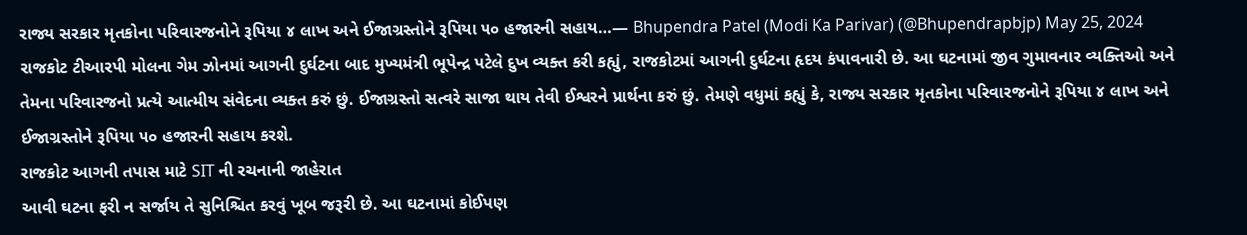રાજ્ય સરકાર મૃતકોના પરિવારજનોને રૂપિયા ૪ લાખ અને ઈજાગ્રસ્તોને રૂપિયા ૫૦ હજારની સહાય…— Bhupendra Patel (Modi Ka Parivar) (@Bhupendrapbjp) May 25, 2024
રાજકોટ ટીઆરપી મોલના ગેમ ઝોનમાં આગની દુર્ઘટના બાદ મુખ્યમંત્રી ભૂપેન્દ્ર પટેલે દુખ વ્યક્ત કરી કહ્યું, રાજકોટમાં આગની દુર્ઘટના હૃદય કંપાવનારી છે. આ ઘટનામાં જીવ ગુમાવનાર વ્યક્તિઓ અને તેમના પરિવારજનો પ્રત્યે આત્મીય સંવેદના વ્યક્ત કરું છું. ઈજાગ્રસ્તો સત્વરે સાજા થાય તેવી ઈશ્વરને પ્રાર્થના કરું છું. તેમણે વધુમાં કહ્યું કે, રાજ્ય સરકાર મૃતકોના પરિવારજનોને રૂપિયા ૪ લાખ અને ઈજાગ્રસ્તોને રૂપિયા ૫૦ હજારની સહાય કરશે.
રાજકોટ આગની તપાસ માટે SIT ની રચનાની જાહેરાત
આવી ઘટના ફરી ન સર્જાય તે સુનિશ્ચિત કરવું ખૂબ જરૂરી છે. આ ઘટનામાં કોઈપણ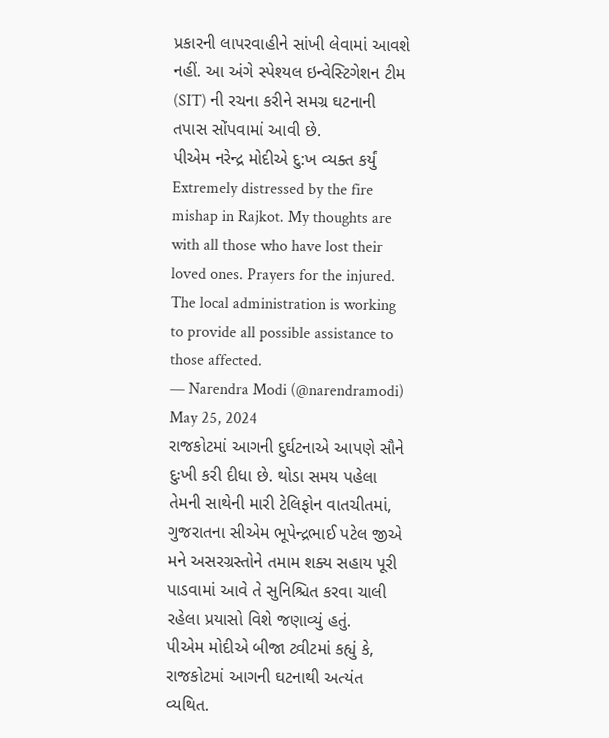પ્રકારની લાપરવાહીને સાંખી લેવામાં આવશે નહીં. આ અંગે સ્પેશ્યલ ઇન્વેસ્ટિગેશન ટીમ (SIT) ની રચના કરીને સમગ્ર ઘટનાની તપાસ સોંપવામાં આવી છે.
પીએમ નરેન્દ્ર મોદીએ દુ:ખ વ્યક્ત કર્યું
Extremely distressed by the fire mishap in Rajkot. My thoughts are with all those who have lost their loved ones. Prayers for the injured. The local administration is working to provide all possible assistance to those affected.
— Narendra Modi (@narendramodi) May 25, 2024
રાજકોટમાં આગની દુર્ઘટનાએ આપણે સૌને દુઃખી કરી દીધા છે. થોડા સમય પહેલા તેમની સાથેની મારી ટેલિફોન વાતચીતમાં, ગુજરાતના સીએમ ભૂપેન્દ્રભાઈ પટેલ જીએ મને અસરગ્રસ્તોને તમામ શક્ય સહાય પૂરી પાડવામાં આવે તે સુનિશ્ચિત કરવા ચાલી રહેલા પ્રયાસો વિશે જણાવ્યું હતું.
પીએમ મોદીએ બીજા ટ્વીટમાં કહ્યું કે, રાજકોટમાં આગની ઘટનાથી અત્યંત વ્યથિત.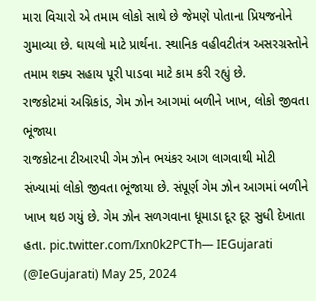મારા વિચારો એ તમામ લોકો સાથે છે જેમણે પોતાના પ્રિયજનોને ગુમાવ્યા છે. ઘાયલો માટે પ્રાર્થના. સ્થાનિક વહીવટીતંત્ર અસરગ્રસ્તોને તમામ શક્ય સહાય પૂરી પાડવા માટે કામ કરી રહ્યું છે.
રાજકોટમાં અગ્નિકાંડ, ગેમ ઝોન આગમાં બળીને ખાખ, લોકો જીવતા ભૂંજાયા
રાજકોટના ટીઆરપી ગેમ ઝોન ભયંકર આગ લાગવાથી મોટી સંખ્યામાં લોકો જીવતા ભૂંજાયા છે. સંપૂર્ણ ગેમ ઝોન આગમાં બળીને ખાખ થઇ ગયું છે. ગેમ ઝોન સળગવાના ધૂમાડા દૂર દૂર સુધી દેખાતા હતા. pic.twitter.com/Ixn0k2PCTh— IEGujarati (@IeGujarati) May 25, 2024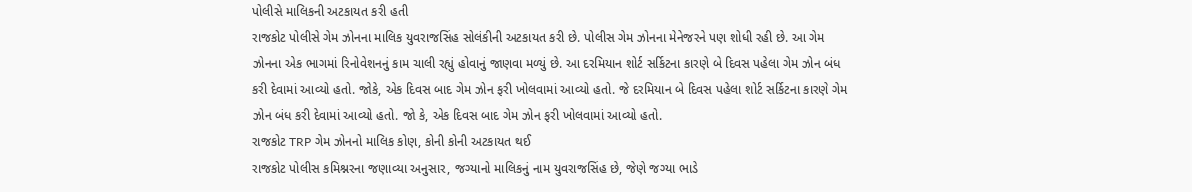પોલીસે માલિકની અટકાયત કરી હતી
રાજકોટ પોલીસે ગેમ ઝોનના માલિક યુવરાજસિંહ સોલંકીની અટકાયત કરી છે. પોલીસ ગેમ ઝોનના મેનેજરને પણ શોધી રહી છે. આ ગેમ ઝોનના એક ભાગમાં રિનોવેશનનું કામ ચાલી રહ્યું હોવાનું જાણવા મળ્યું છે. આ દરમિયાન શોર્ટ સર્કિટના કારણે બે દિવસ પહેલા ગેમ ઝોન બંધ કરી દેવામાં આવ્યો હતો. જોકે, એક દિવસ બાદ ગેમ ઝોન ફરી ખોલવામાં આવ્યો હતો. જે દરમિયાન બે દિવસ પહેલા શોર્ટ સર્કિટના કારણે ગેમ ઝોન બંધ કરી દેવામાં આવ્યો હતો. જો કે, એક દિવસ બાદ ગેમ ઝોન ફરી ખોલવામાં આવ્યો હતો.
રાજકોટ TRP ગેમ ઝોનનો માલિક કોણ, કોની કોની અટકાયત થઈ
રાજકોટ પોલીસ કમિશ્નરના જણાવ્યા અનુસાર, જગ્યાનો માલિકનું નામ યુવરાજસિંહ છે, જેણે જગ્યા ભાડે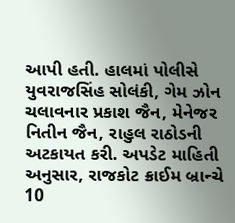આપી હતી. હાલમાં પોલીસે યુવરાજસિંહ સોલંકી, ગેમ ઝોન ચલાવનાર પ્રકાશ જૈન, મેનેજર નિતીન જૈન, રાહુલ રાઠોડની અટકાયત કરી. અપડેટ માહિતી અનુસાર, રાજકોટ ક્રાઈમ બ્રાન્ચે 10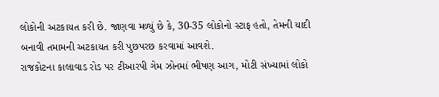લોકોની અટકાયત કરી છે. જાણવા મળ્યું છે કે, 30-35 લોકોનો સ્ટાફ હતો, તેમની યાદી બનાવી તમામની અટકાયત કરી પુછપરછ કરવામાં આવશે.
રાજકોટના કાલાવાડ રોડ પર ટીઆરપી ગેમ ઝોનમાં ભીષણ આગ, મોટી સંખ્યામાં લોકો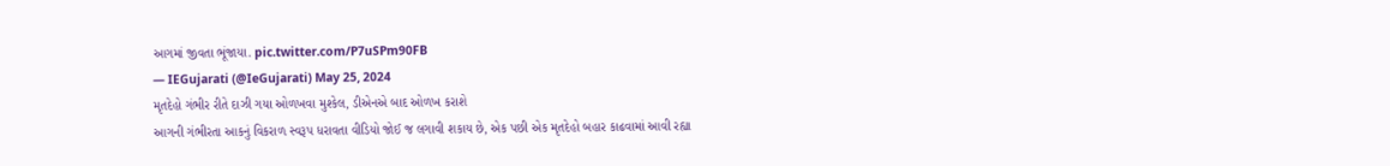આગમાં જીવતા ભૂંજાયા. pic.twitter.com/P7uSPm90FB
— IEGujarati (@IeGujarati) May 25, 2024
મૃતદેહો ગંભીર રીતે દાઝી ગયા ઓળખવા મુશ્કેલ, ડીએનએ બાદ ઓળખ કરાશે
આગની ગંભીરતા આકનું વિકરાળ સ્વરૂપ ધરાવતા વીડિયો જોઈ જ લગાવી શકાય છે, એક પછી એક મૃતદેહો બહાર કાઢવામાં આવી રહ્યા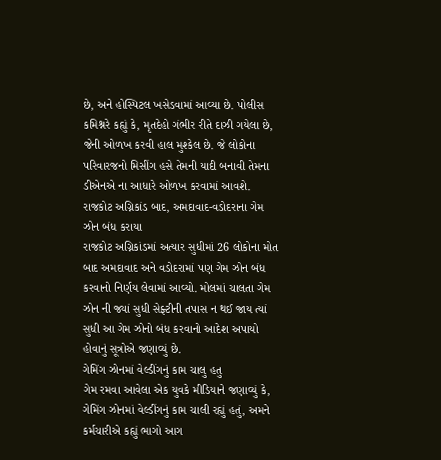છે, અને હોસ્પિટલ ખસેડવામાં આવ્યા છે. પોલીસ કમિશ્નરે કહ્યું કે, મૃતદેહો ગંભીર રીતે દાઝી ગયેલા છે, જેની ઓળખ કરવી હાલ મુશ્કેલ છે. જે લોકોના પરિવારજનો મિસીંગ હસે તેમની યાદી બનાવી તેમના ડીએનએ ના આધારે ઓળખ કરવામાં આવશે.
રાજકોટ અગ્નિકાંડ બાદ, અમદાવાદ-વડોદરાના ગેમ ઝોન બંધ કરાયા
રાજકોટ અગ્નિકાંડમાં અત્યાર સુધીમાં 26 લોકોના મોત બાદ અમદાવાદ અને વડોદરામાં પણ ગેમ ઝોન બંધ કરવાનો નિર્ણય લેવામાં આવ્યો. મોલમાં ચાલતા ગેમ ઝોન ની જ્યાં સુધી સેફ્ટીની તપાસ ન થઈ જાય ત્યાં સુધી આ ગેમ ઝોનો બંધ કરવાનો આદેશ અપાયો હોવાનું સૂત્રોએ જણાવ્યું છે.
ગેમિંગ ઝોનમાં વેલ્ડીંગનું કામ ચાલુ હતુ
ગેમ રમવા આવેલા એક યુવકે મીડિયાને જણાવ્યું કે, ગેમિંગ ઝોનમાં વેલ્ડીંગનું કામ ચાલી રહ્યું હતું, અમને કર્મચારીએ કહ્યું ભાગો આગ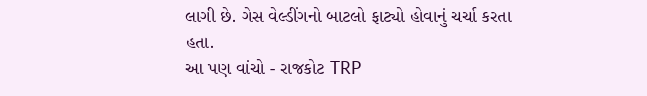લાગી છે. ગેસ વેલ્ડીંગનો બાટલો ફાટ્યો હોવાનું ચર્ચા કરતા હતા.
આ પણ વાંચો - રાજકોટ TRP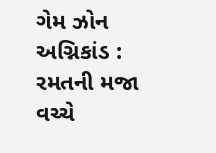ગેમ ઝોન અગ્નિકાંડ : રમતની મજા વચ્ચે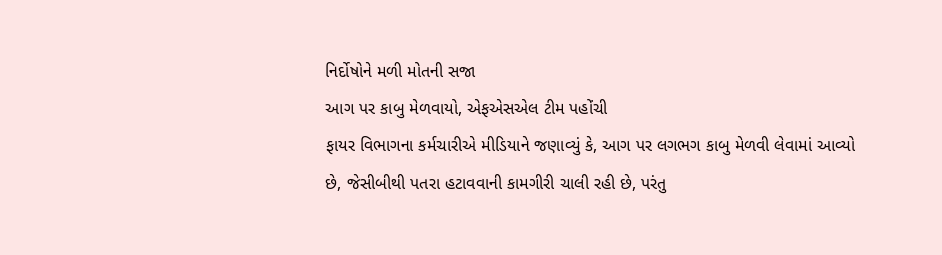નિર્દોષોને મળી મોતની સજા
આગ પર કાબુ મેળવાયો, એફએસએલ ટીમ પહોંચી
ફાયર વિભાગના કર્મચારીએ મીડિયાને જણાવ્યું કે, આગ પર લગભગ કાબુ મેળવી લેવામાં આવ્યો છે, જેસીબીથી પતરા હટાવવાની કામગીરી ચાલી રહી છે, પરંતુ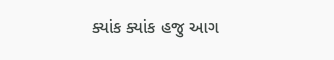ક્યાંક ક્યાંક હજુ આગ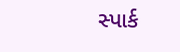સ્પાર્ક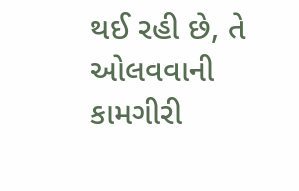થઈ રહી છે, તે ઓલવવાની કામગીરી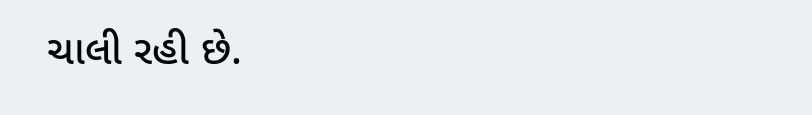ચાલી રહી છે.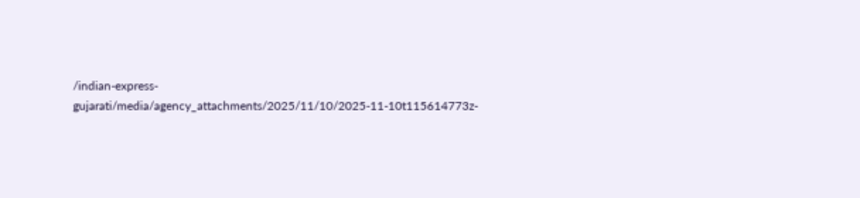/indian-express-gujarati/media/agency_attachments/2025/11/10/2025-11-10t115614773z-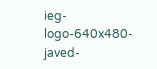ieg-logo-640x480-javed-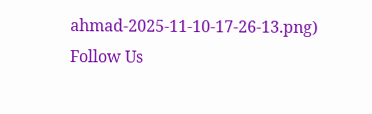ahmad-2025-11-10-17-26-13.png)
Follow Us